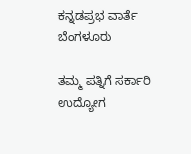ಕನ್ನಡಪ್ರಭ ವಾರ್ತೆ ಬೆಂಗಳೂರು

ತಮ್ಮ ಪತ್ನಿಗೆ ಸರ್ಕಾರಿ ಉದ್ಯೋಗ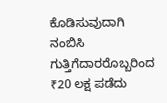ಕೊಡಿಸುವುದಾಗಿ ನಂಬಿಸಿ ಗುತ್ತಿಗೆದಾರರೊಬ್ಬರಿಂದ ₹20 ಲಕ್ಷ ಪಡೆದು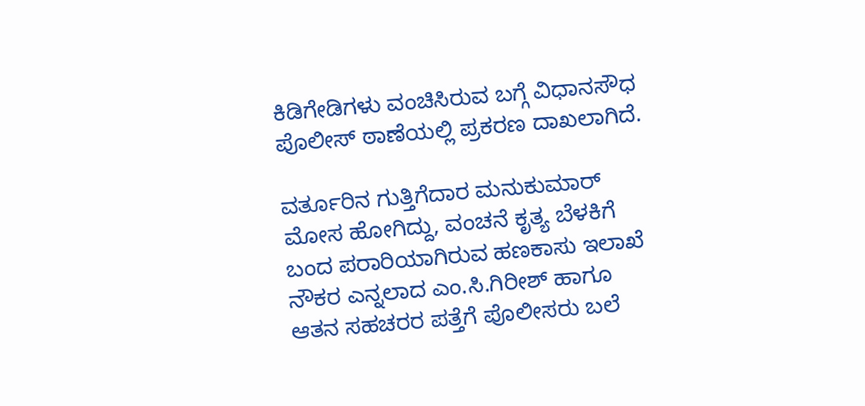ಕಿಡಿಗೇಡಿಗಳು ವಂಚಿಸಿರುವ ಬಗ್ಗೆ ವಿಧಾನಸೌಧ ಪೊಲೀಸ್ ಠಾಣೆಯಲ್ಲಿ ಪ್ರಕರಣ ದಾಖಲಾಗಿದೆ.

ವರ್ತೂರಿನ ಗುತ್ತಿಗೆದಾರ ಮನುಕುಮಾರ್ ಮೋಸ ಹೋಗಿದ್ದು, ವಂಚನೆ ಕೃತ್ಯ ಬೆಳಕಿಗೆ ಬಂದ ಪರಾರಿಯಾಗಿರುವ ಹಣಕಾಸು ಇಲಾಖೆ ನೌಕರ ಎನ್ನಲಾದ ಎಂ.ಸಿ.ಗಿರೀಶ್‌ ಹಾಗೂ ಆತನ ಸಹಚರರ ಪತ್ತೆಗೆ ಪೊಲೀಸರು ಬಲೆ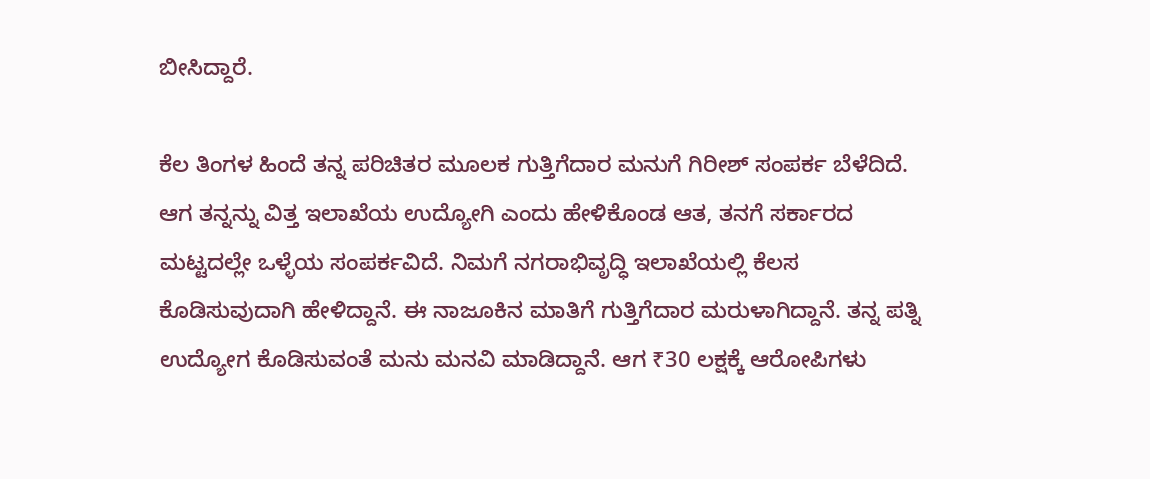ಬೀಸಿದ್ದಾರೆ.

ಕೆಲ ತಿಂಗಳ ಹಿಂದೆ ತನ್ನ ಪರಿಚಿತರ ಮೂಲಕ ಗುತ್ತಿಗೆದಾರ ಮನುಗೆ ಗಿರೀಶ್ ಸಂಪರ್ಕ ಬೆಳೆದಿದೆ. ಆಗ ತನ್ನನ್ನು ವಿತ್ತ ಇಲಾಖೆಯ ಉದ್ಯೋಗಿ ಎಂದು ಹೇಳಿಕೊಂಡ ಆತ, ತನಗೆ ಸರ್ಕಾರದ ಮಟ್ಟದಲ್ಲೇ ಒಳ್ಳೆಯ ಸಂಪರ್ಕವಿದೆ. ನಿಮಗೆ ನಗರಾಭಿವೃದ್ಧಿ ಇಲಾಖೆಯಲ್ಲಿ ಕೆಲಸ ಕೊಡಿಸುವುದಾಗಿ ಹೇಳಿದ್ದಾನೆ. ಈ ನಾಜೂಕಿನ ಮಾತಿಗೆ ಗುತ್ತಿಗೆದಾರ ಮರುಳಾಗಿದ್ದಾನೆ. ತನ್ನ ಪತ್ನಿ ಉದ್ಯೋಗ ಕೊಡಿಸುವಂತೆ ಮನು ಮನವಿ ಮಾಡಿದ್ದಾನೆ. ಆಗ ₹30 ಲಕ್ಷಕ್ಕೆ ಆರೋಪಿಗಳು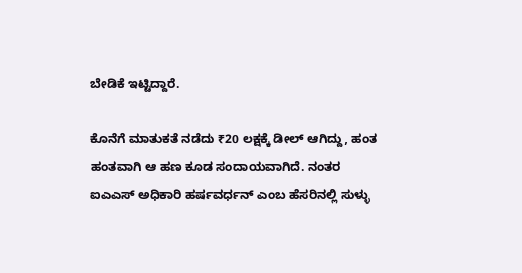ಬೇಡಿಕೆ ಇಟ್ಟಿದ್ದಾರೆ.

ಕೊನೆಗೆ ಮಾತುಕತೆ ನಡೆದು ₹20 ಲಕ್ಷಕ್ಕೆ ಡೀಲ್ ಆಗಿದ್ದು, ಹಂತ ಹಂತವಾಗಿ ಆ ಹಣ ಕೂಡ ಸಂದಾಯವಾಗಿದೆ. ನಂತರ ಐಎಎಸ್‌ ಅಧಿಕಾರಿ ಹರ್ಷವರ್ಧನ್‌ ಎಂಬ ಹೆಸರಿನಲ್ಲಿ ಸುಳ್ಳು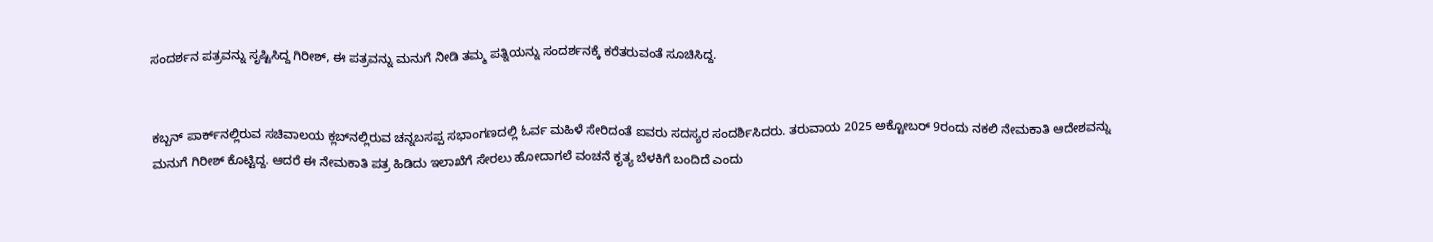ಸಂದರ್ಶನ ಪತ್ರವನ್ನು ಸೃಷ್ಟಿಸಿದ್ದ ಗಿರೀಶ್‌, ಈ ಪತ್ರವನ್ನು ಮನುಗೆ ನೀಡಿ ತಮ್ಮ ಪತ್ನಿಯನ್ನು ಸಂದರ್ಶನಕ್ಕೆ ಕರೆತರುವಂತೆ ಸೂಚಿಸಿದ್ದ.


ಕಬ್ಬನ್‌ ಪಾರ್ಕ್‌ನಲ್ಲಿರುವ ಸಚಿವಾಲಯ ಕ್ಲಬ್‌ನಲ್ಲಿರುವ ಚನ್ನಬಸಪ್ಪ ಸಭಾಂಗಣದಲ್ಲಿ ಓರ್ವ ಮಹಿಳೆ ಸೇರಿದಂತೆ ಐವರು ಸದಸ್ಯರ ಸಂದರ್ಶಿಸಿದರು. ತರುವಾಯ 2025 ಅಕ್ಟೋಬರ್‌ 9ರಂದು ನಕಲಿ ನೇಮಕಾತಿ ಆದೇಶವನ್ನು ಮನುಗೆ ಗಿರೀಶ್ ಕೊಟ್ಟಿದ್ದ. ಆದರೆ ಈ ನೇಮಕಾತಿ ಪತ್ರ ಹಿಡಿದು ಇಲಾಖೆಗೆ ಸೇರಲು ಹೋದಾಗಲೆ ವಂಚನೆ ಕೃತ್ಯ ಬೆಳಕಿಗೆ ಬಂದಿದೆ ಎಂದು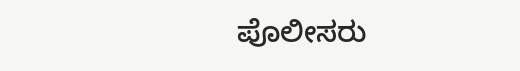ಪೊಲೀಸರು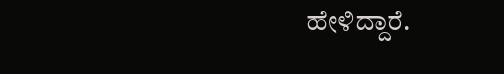ಹೇಳಿದ್ದಾರೆ.